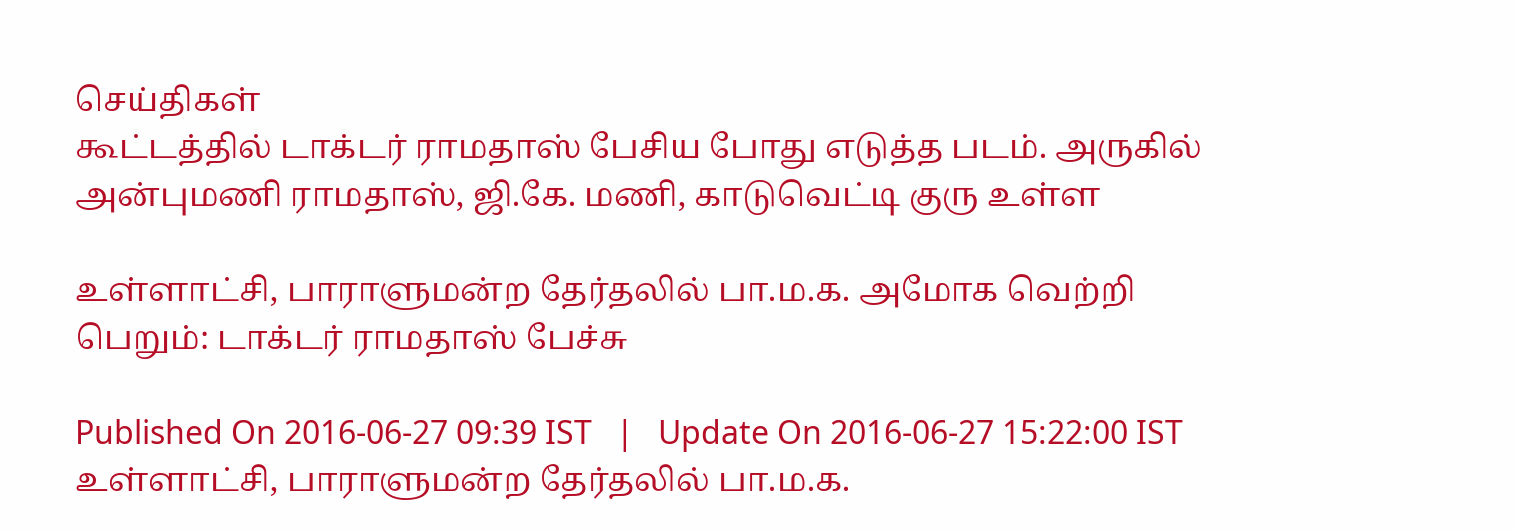செய்திகள்
கூட்டத்தில் டாக்டர் ராமதாஸ் பேசிய போது எடுத்த படம். அருகில் அன்புமணி ராமதாஸ், ஜி.கே. மணி, காடுவெட்டி குரு உள்ள

உள்ளாட்சி, பாராளுமன்ற தேர்தலில் பா.ம.க. அமோக வெற்றி பெறும்: டாக்டர் ராமதாஸ் பேச்சு

Published On 2016-06-27 09:39 IST   |   Update On 2016-06-27 15:22:00 IST
உள்ளாட்சி, பாராளுமன்ற தேர்தலில் பா.ம.க.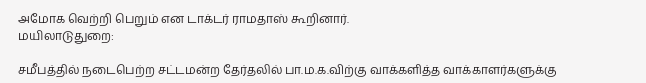அமோக வெற்றி பெறும் என டாக்டர் ராமதாஸ் கூறினார்.
மயிலாடுதுறை:

சமீபத்தில் நடைபெற்ற சட்டமன்ற தேர்தலில் பா.ம.க.விற்கு வாக்களித்த வாக்காளர்களுக்கு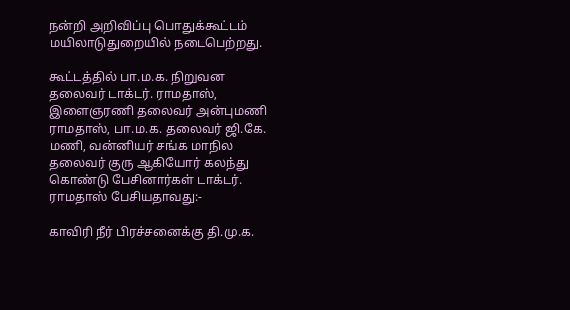நன்றி அறிவிப்பு பொதுக்கூட்டம் மயிலாடுதுறையில் நடைபெற்றது.

கூட்டத்தில் பா.ம.க. நிறுவன தலைவர் டாக்டர். ராமதாஸ், இளைஞரணி தலைவர் அன்புமணி ராமதாஸ், பா.ம.க. தலைவர் ஜி.கே. மணி, வன்னியர் சங்க மாநில தலைவர் குரு ஆகியோர் கலந்து கொண்டு பேசினார்கள் டாக்டர். ராமதாஸ் பேசியதாவது:-

காவிரி நீர் பிரச்சனைக்கு தி.மு.க.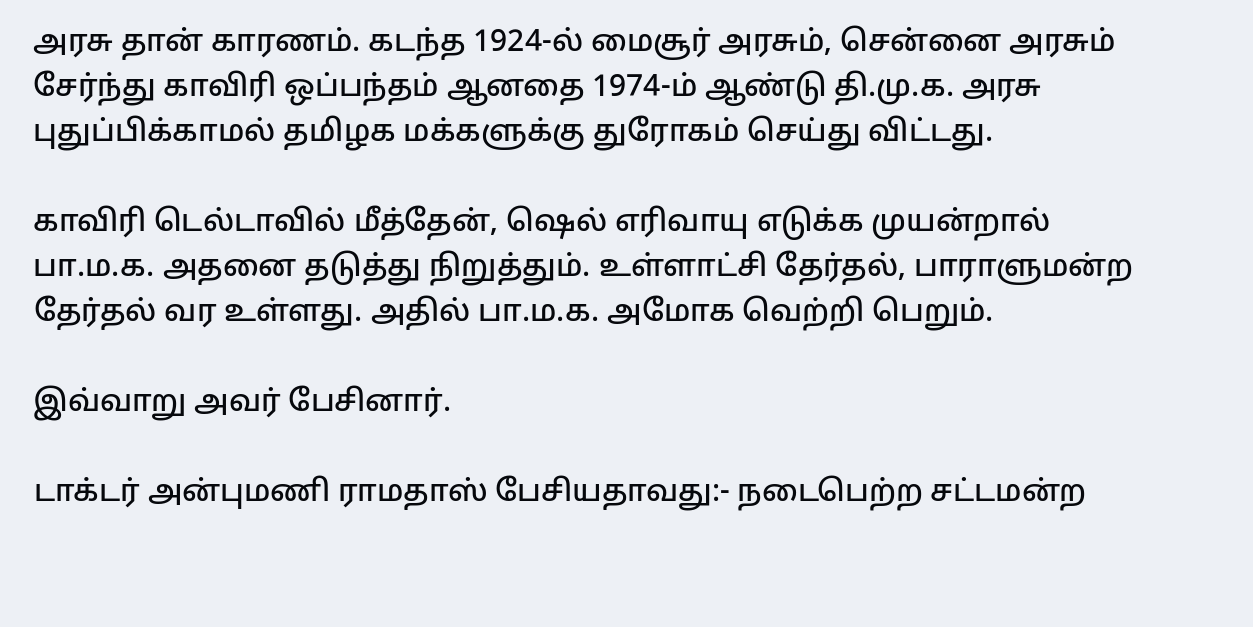அரசு தான் காரணம். கடந்த 1924-ல் மைசூர் அரசும், சென்னை அரசும் சேர்ந்து காவிரி ஒப்பந்தம் ஆனதை 1974-ம் ஆண்டு தி.மு.க. அரசு புதுப்பிக்காமல் தமிழக மக்களுக்கு துரோகம் செய்து விட்டது.

காவிரி டெல்டாவில் மீத்தேன், ஷெல் எரிவாயு எடுக்க முயன்றால் பா.ம.க. அதனை தடுத்து நிறுத்தும். உள்ளாட்சி தேர்தல், பாராளுமன்ற தேர்தல் வர உள்ளது. அதில் பா.ம.க. அமோக வெற்றி பெறும்.

இவ்வாறு அவர் பேசினார்.

டாக்டர் அன்புமணி ராமதாஸ் பேசியதாவது:- நடைபெற்ற சட்டமன்ற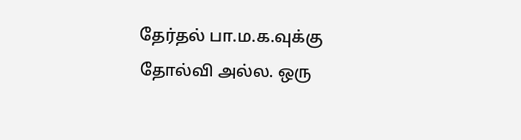தேர்தல் பா.ம.க.வுக்கு தோல்வி அல்ல. ஒரு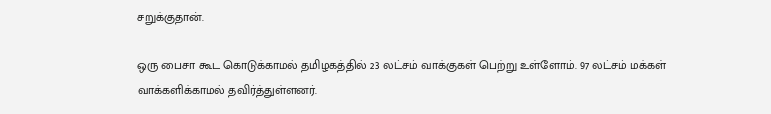சறுக்குதான்.

ஒரு பைசா கூட கொடுக்காமல் தமிழகத்தில் 23 லட்சம் வாக்குகள் பெற்று உள்ளோம். 97 லட்சம் மக்கள் வாக்களிக்காமல் தவிர்த்துள்ளனர்.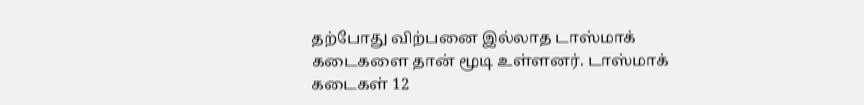தற்போது விற்பனை இல்லாத டாஸ்மாக் கடைகளை தான் மூடி உள்ளனர். டாஸ்மாக் கடைகள் 12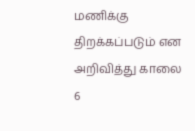மணிக்கு திறக்கப்படும் என அறிவித்து காலை 6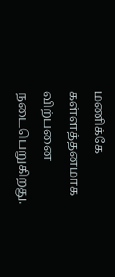மணிக்கே கள்ளத்தனமாக விற்பனை நடைபெறுகிறது.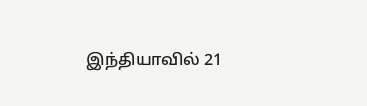இந்தியாவில் 21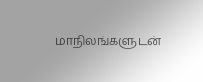மாநிலங்களுடன்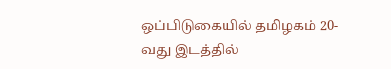ஒப்பிடுகையில் தமிழகம் 20-வது இடத்தில்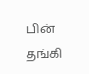பின் தங்கி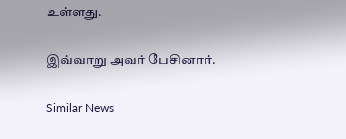உள்ளது.

இவ்வாறு அவர் பேசினார்.

Similar News